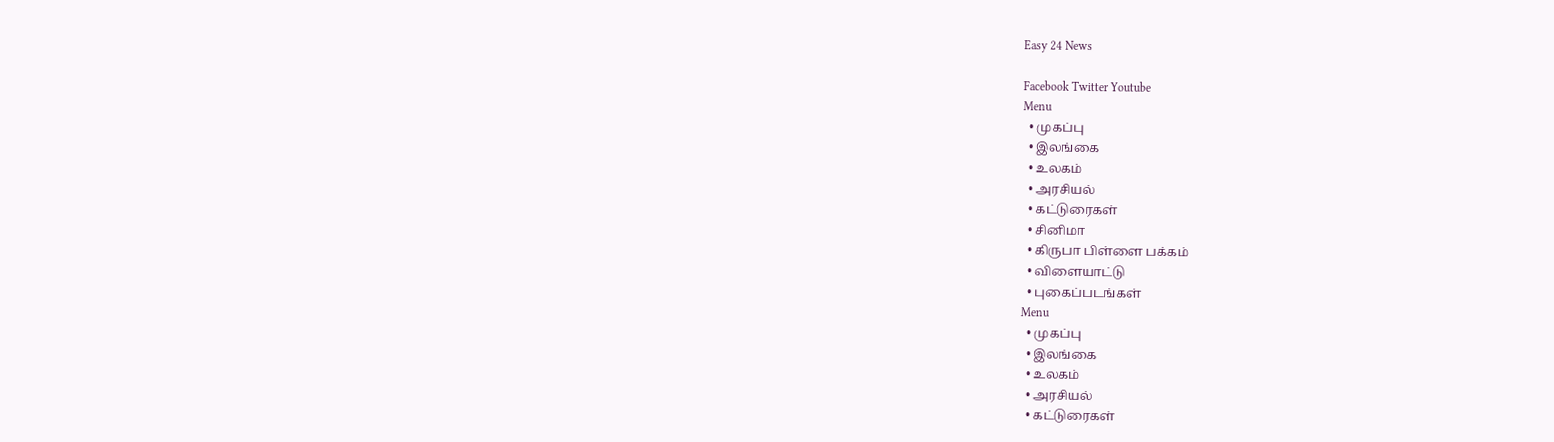Easy 24 News

Facebook Twitter Youtube
Menu
  • முகப்பு
  • இலங்கை
  • உலகம்
  • அரசியல்
  • கட்டுரைகள்
  • சினிமா
  • கிருபா பிள்ளை பக்கம்
  • விளையாட்டு
  • புகைப்படங்கள்
Menu
  • முகப்பு
  • இலங்கை
  • உலகம்
  • அரசியல்
  • கட்டுரைகள்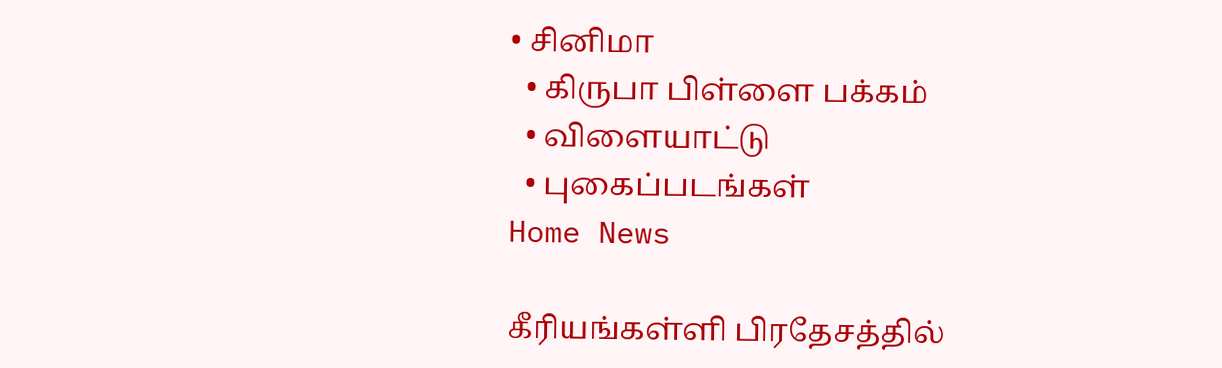• சினிமா
  • கிருபா பிள்ளை பக்கம்
  • விளையாட்டு
  • புகைப்படங்கள்
Home News

கீரியங்கள்ளி பிரதேசத்தில்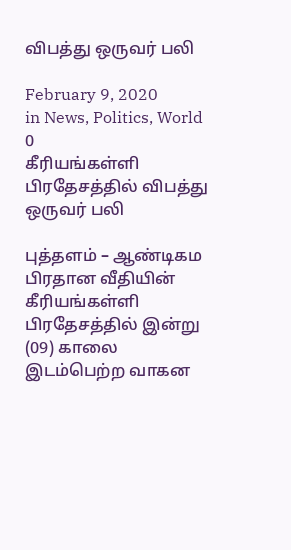விபத்து ஒருவர் பலி

February 9, 2020
in News, Politics, World
0
கீரியங்கள்ளி பிரதேசத்தில் விபத்து ஒருவர் பலி

புத்தளம் – ஆண்டிகம பிரதான வீதியின் கீரியங்கள்ளி பிரதேசத்தில் இன்று (09) காலை இடம்பெற்ற வாகன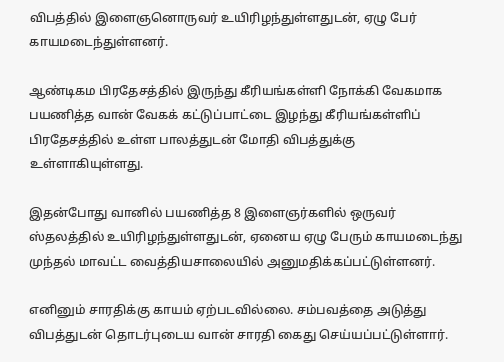விபத்தில் இளைஞனொருவர் உயிரிழந்துள்ளதுடன், ஏழு பேர் காயமடைந்துள்ளனர்.

ஆண்டிகம பிரதேசத்தில் இருந்து கீரியங்கள்ளி நோக்கி வேகமாக பயணித்த வான் வேகக் கட்டுப்பாட்டை இழந்து கீரியங்கள்ளிப் பிரதேசத்தில் உள்ள பாலத்துடன் மோதி விபத்துக்கு உள்ளாகியுள்ளது.

இதன்போது வானில் பயணித்த 8 இளைஞர்களில் ஒருவர் ஸ்தலத்தில் உயிரிழந்துள்ளதுடன், ஏனைய ஏழு பேரும் காயமடைந்து முந்தல் மாவட்ட வைத்தியசாலையில் அனுமதிக்கப்பட்டுள்ளனர்.

எனினும் சாரதிக்கு காயம் ஏற்படவில்லை. சம்பவத்தை அடுத்து விபத்துடன் தொடர்புடைய வான் சாரதி கைது செய்யப்பட்டுள்ளார்.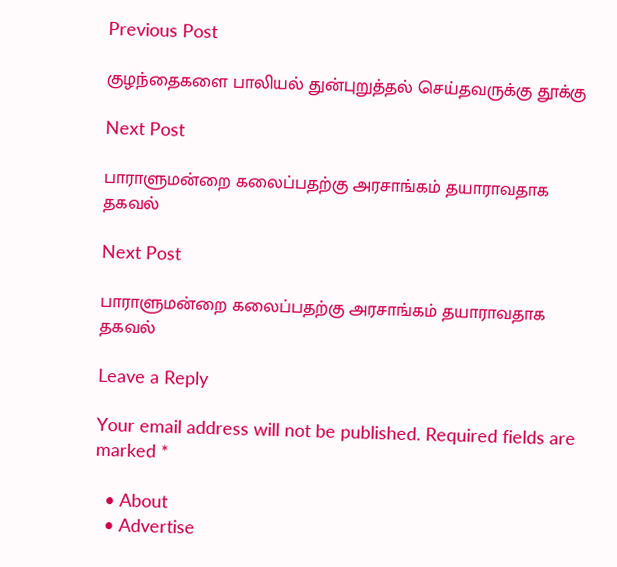Previous Post

குழந்தைகளை பாலியல் துன்புறுத்தல் செய்தவருக்கு தூக்கு

Next Post

பாராளுமன்றை கலைப்பதற்கு அரசாங்கம் தயாராவதாக தகவல்

Next Post

பாராளுமன்றை கலைப்பதற்கு அரசாங்கம் தயாராவதாக தகவல்

Leave a Reply

Your email address will not be published. Required fields are marked *

  • About
  • Advertise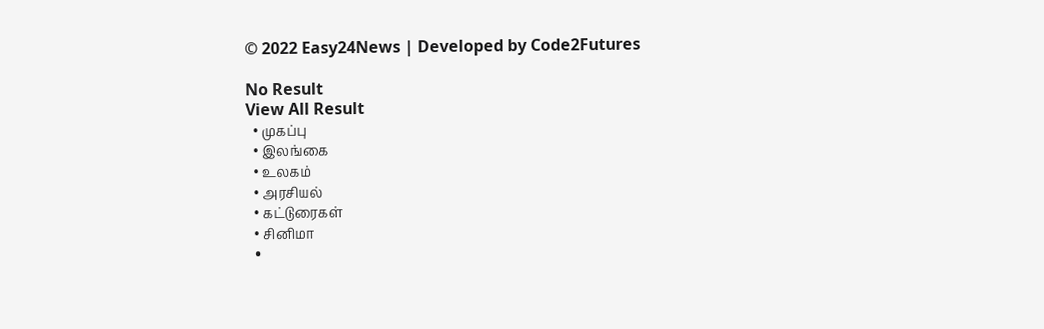© 2022 Easy24News | Developed by Code2Futures

No Result
View All Result
  • முகப்பு
  • இலங்கை
  • உலகம்
  • அரசியல்
  • கட்டுரைகள்
  • சினிமா
  •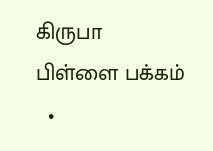கிருபா பிள்ளை பக்கம்
  •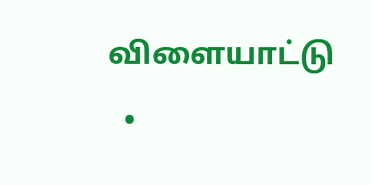விளையாட்டு
  •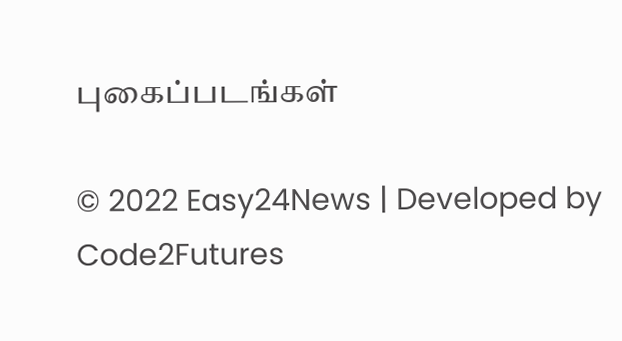புகைப்படங்கள்

© 2022 Easy24News | Developed by Code2Futures